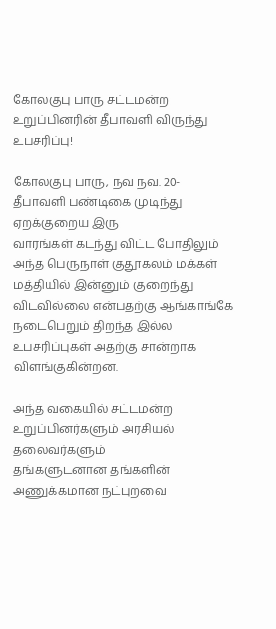கோலகுபு பாரு சட்டமன்ற உறுப்பினரின் தீபாவளி விருந்து உபசரிப்பு!

கோலகுபு பாரு, நவ நவ. 20-
தீபாவளி பண்டிகை முடிந்து ஏறக்குறைய இரு
வாரங்கள் கடந்து விட்ட போதிலும் அந்த பெருநாள் குதூகலம் மக்கள்
மத்தியில் இன்னும் குறைந்து விடவில்லை என்பதற்கு ஆங்காங்கே
நடைபெறும் திறந்த இல்ல உபசரிப்புகள் அதற்கு சான்றாக
விளங்குகின்றன.

அந்த வகையில் சட்டமன்ற உறுப்பினர்களும் அரசியல் தலைவர்களும்
தங்களுடனான தங்களின் அணுக்கமான நட்புறவை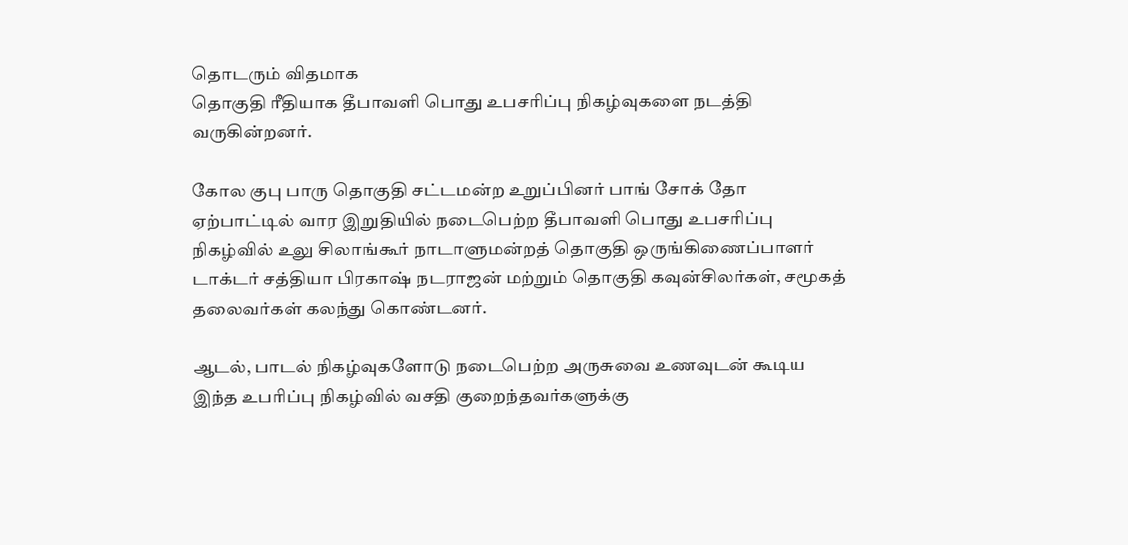தொடரும் விதமாக
தொகுதி ரீதியாக தீபாவளி பொது உபசரிப்பு நிகழ்வுகளை நடத்தி
வருகின்றனர்.

கோல குபு பாரு தொகுதி சட்டமன்ற உறுப்பினர் பாங் சோக் தோ
ஏற்பாட்டில் வார இறுதியில் நடைபெற்ற தீபாவளி பொது உபசரிப்பு
நிகழ்வில் உலு சிலாங்கூர் நாடாளுமன்றத் தொகுதி ஒருங்கிணைப்பாளர்
டாக்டர் சத்தியா பிரகாஷ் நடராஜன் மற்றும் தொகுதி கவுன்சிலர்கள், சமூகத்
தலைவர்கள் கலந்து கொண்டனர்.

ஆடல், பாடல் நிகழ்வுகளோடு நடைபெற்ற அருசுவை உணவுடன் கூடிய
இந்த உபரிப்பு நிகழ்வில் வசதி குறைந்தவர்களுக்கு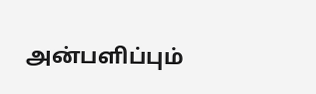அன்பளிப்பும்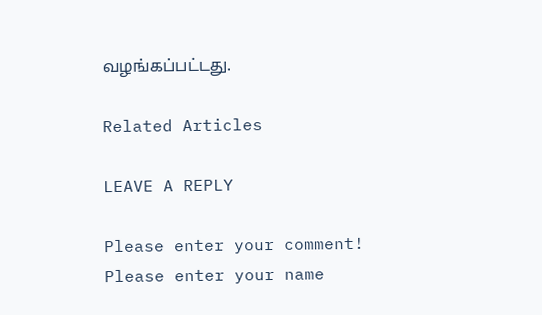வழங்கப்பட்டது.

Related Articles

LEAVE A REPLY

Please enter your comment!
Please enter your name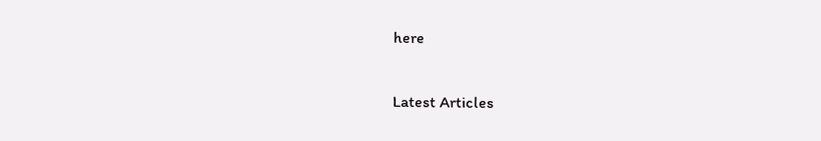here

Latest Articles